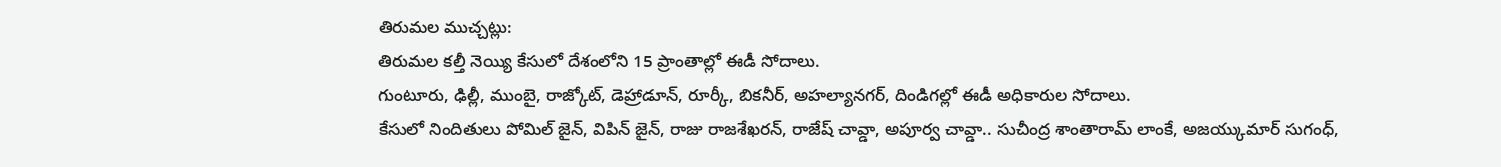తిరుమల ముచ్చట్లు:
తిరుమల కల్తీ నెయ్యి కేసులో దేశంలోని 15 ప్రాంతాల్లో ఈడీ సోదాలు.
గుంటూరు, ఢిల్లీ, ముంబై, రాజ్కోట్, డెహ్రాడూన్, రూర్కీ, బికనీర్, అహల్యానగర్, దిండిగల్లో ఈడీ అధికారుల సోదాలు.
కేసులో నిందితులు పోమిల్ జైన్, విపిన్ జైన్, రాజు రాజశేఖరన్, రాజేష్ చావ్డా, అపూర్వ చావ్డా.. సుచీంద్ర శాంతారామ్ లాంకే, అజయ్కుమార్ సుగంధ్,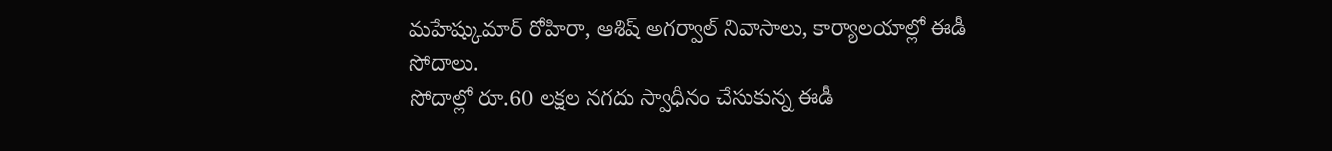మహేష్కుమార్ రోహిరా, ఆశిష్ అగర్వాల్ నివాసాలు, కార్యాలయాల్లో ఈడీ సోదాలు.
సోదాల్లో రూ.60 లక్షల నగదు స్వాధీనం చేసుకున్న ఈడీ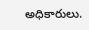అధికారులు.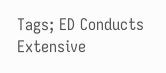Tags; ED Conducts Extensive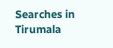Searches in Tirumala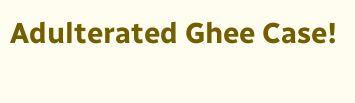Adulterated Ghee Case!